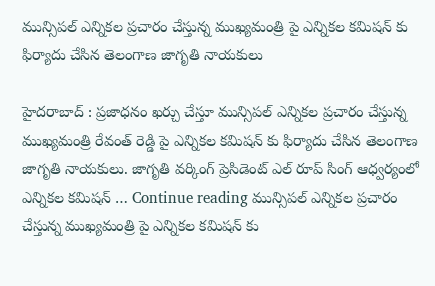మున్సిపల్ ఎన్నికల ప్రచారం చేస్తున్న ముఖ్యమంత్రి పై ఎన్నికల కమిషన్ కు ఫిర్యాదు చేసిన తెలంగాణ జాగృతి నాయకులు

హైదరాబాద్ : ప్రజాధనం ఖర్చు చేస్తూ మున్సిపల్ ఎన్నికల ప్రచారం చేస్తున్న ముఖ్యమంత్రి రేవంత్ రెడ్డి పై ఎన్నికల కమిషన్ కు ఫిర్యాదు చేసిన తెలంగాణ జాగృతి నాయకులు. జాగృతి వర్కింగ్ ప్రెసిడెంట్ ఎల్ రూప్ సింగ్ ఆధ్వర్యంలో ఎన్నికల కమిషన్ … Continue reading మున్సిపల్ ఎన్నికల ప్రచారం చేస్తున్న ముఖ్యమంత్రి పై ఎన్నికల కమిషన్ కు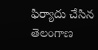ఫిర్యాదు చేసిన తెలంగాణ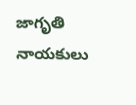జాగృతి నాయకులు